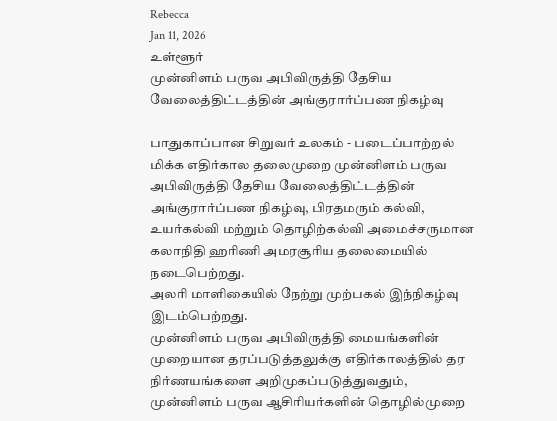Rebecca
Jan 11, 2026
உள்ளூர்
முன்னிளம் பருவ அபிவிருத்தி தேசிய வேலைத்திட்டத்தின் அங்குரார்ப்பண நிகழ்வு

பாதுகாப்பான சிறுவர் உலகம் - படைப்பாற்றல் மிக்க எதிர்கால தலைமுறை முன்னிளம் பருவ அபிவிருத்தி தேசிய வேலைத்திட்டத்தின் அங்குரார்ப்பண நிகழ்வு, பிரதமரும் கல்வி, உயர்கல்வி மற்றும் தொழிற்கல்வி அமைச்சருமான கலாநிதி ஹரிணி அமரசூரிய தலைமையில் நடைபெற்றது.
அலரி மாளிகையில் நேற்று முற்பகல் இந்நிகழ்வு இடம்பெற்றது.
முன்னிளம் பருவ அபிவிருத்தி மையங்களின் முறையான தரப்படுத்தலுக்கு எதிர்காலத்தில் தர நிர்ணயங்களை அறிமுகப்படுத்துவதும், முன்னிளம் பருவ ஆசிரியர்களின் தொழில்முறை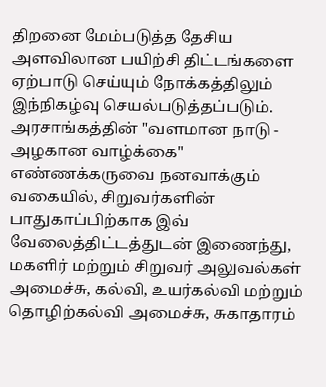திறனை மேம்படுத்த தேசிய அளவிலான பயிற்சி திட்டங்களை ஏற்பாடு செய்யும் நோக்கத்திலும் இந்நிகழ்வு செயல்படுத்தப்படும்.
அரசாங்கத்தின் "வளமான நாடு - அழகான வாழ்க்கை" எண்ணக்கருவை நனவாக்கும் வகையில், சிறுவர்களின் பாதுகாப்பிற்காக இவ் வேலைத்திட்டத்துடன் இணைந்து, மகளிர் மற்றும் சிறுவர் அலுவல்கள் அமைச்சு, கல்வி, உயர்கல்வி மற்றும் தொழிற்கல்வி அமைச்சு, சுகாதாரம்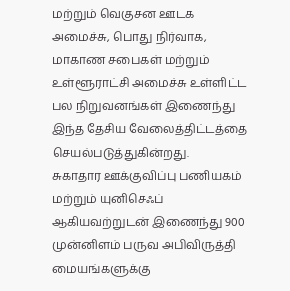மற்றும் வெகுசன ஊடக அமைச்சு, பொது நிர்வாக, மாகாண சபைகள் மற்றும் உள்ளூராட்சி அமைச்சு உள்ளிட்ட பல நிறுவனங்கள் இணைந்து இந்த தேசிய வேலைத்திட்டத்தை செயல்படுத்துகின்றது.
சுகாதார ஊக்குவிப்பு பணியகம் மற்றும் யுனிசெஃப் ஆகியவற்றுடன் இணைந்து 900 முன்னிளம் பருவ அபிவிருத்தி மையங்களுக்கு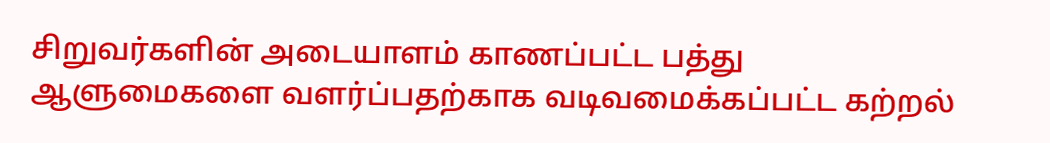சிறுவர்களின் அடையாளம் காணப்பட்ட பத்து ஆளுமைகளை வளர்ப்பதற்காக வடிவமைக்கப்பட்ட கற்றல்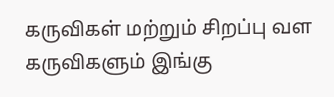கருவிகள் மற்றும் சிறப்பு வள கருவிகளும் இங்கு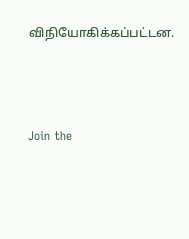விநியோகிக்கப்பட்டன.





Join the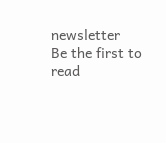newsletter
Be the first to read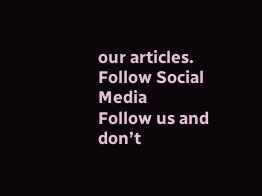our articles.
Follow Social Media
Follow us and don’t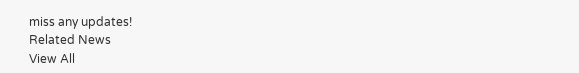miss any updates!
Related News
View All